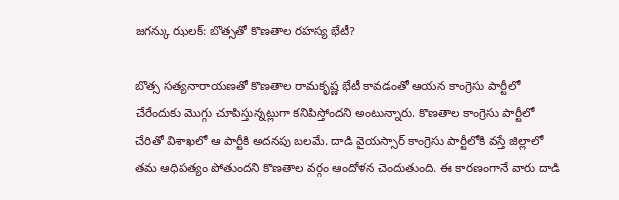జగన్కు ఝలక్: బొత్సతో కొణతాల రహస్య భేటీ?

బొత్స సత్యనారాయణతో కొణతాల రామకృష్ణ భేటీ కావడంతో ఆయన కాంగ్రెసు పార్టీలో చేరేందుకు మొగ్గు చూపిస్తున్నట్లుగా కనిపిస్తోందని అంటున్నారు. కొణతాల కాంగ్రెసు పార్టీలో చేరితో విశాఖలో ఆ పార్టీకి అదనపు బలమే. దాడి వైయస్సార్ కాంగ్రెసు పార్టీలోకి వస్తే జిల్లాలో తమ ఆధిపత్యం పోతుందని కొణతాల వర్గం ఆందోళన చెందుతుంది. ఈ కారణంగానే వారు దాడి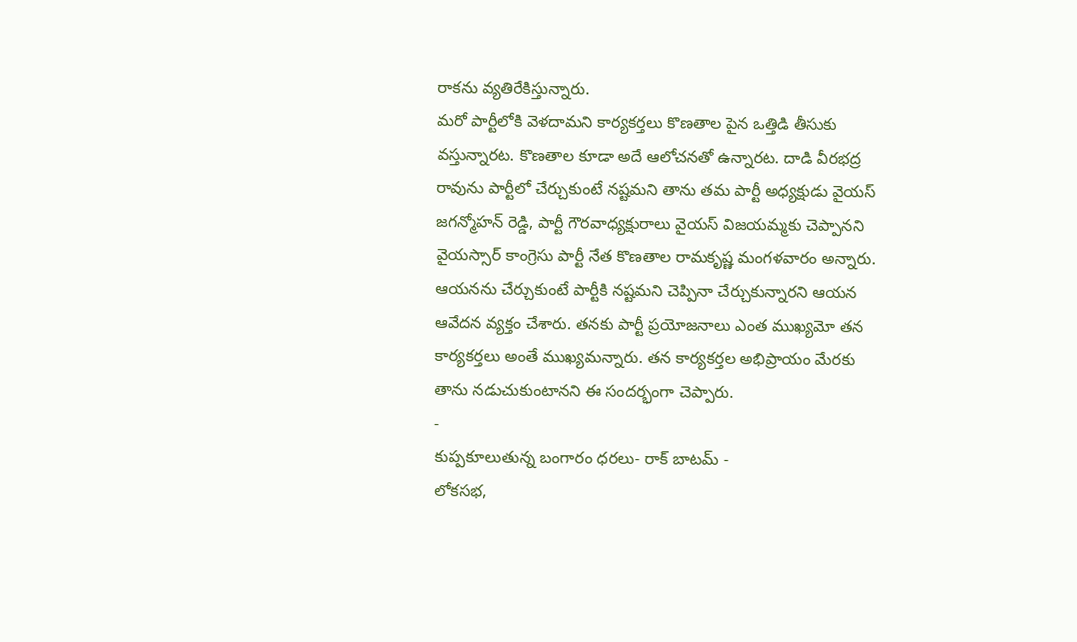రాకను వ్యతిరేకిస్తున్నారు.
మరో పార్టీలోకి వెళదామని కార్యకర్తలు కొణతాల పైన ఒత్తిడి తీసుకు వస్తున్నారట. కొణతాల కూడా అదే ఆలోచనతో ఉన్నారట. దాడి వీరభద్ర రావును పార్టీలో చేర్చుకుంటే నష్టమని తాను తమ పార్టీ అధ్యక్షుడు వైయస్ జగన్మోహన్ రెడ్డి, పార్టీ గౌరవాధ్యక్షురాలు వైయస్ విజయమ్మకు చెప్పానని వైయస్సార్ కాంగ్రెసు పార్టీ నేత కొణతాల రామకృష్ణ మంగళవారం అన్నారు.
ఆయనను చేర్చుకుంటే పార్టీకి నష్టమని చెప్పినా చేర్చుకున్నారని ఆయన ఆవేదన వ్యక్తం చేశారు. తనకు పార్టీ ప్రయోజనాలు ఎంత ముఖ్యమో తన కార్యకర్తలు అంతే ముఖ్యమన్నారు. తన కార్యకర్తల అభిప్రాయం మేరకు తాను నడుచుకుంటానని ఈ సందర్భంగా చెప్పారు.
-
కుప్పకూలుతున్న బంగారం ధరలు- రాక్ బాటమ్ -
లోకసభ,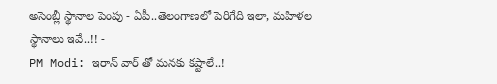అసెంబ్లీ స్థానాల పెంపు - ఏపీ..తెలంగాణలో పెరిగేది ఇలా, మహిళల స్థానాలు ఇవే..!! -
PM Modi: ఇరాన్ వార్ తో మనకు కష్టాలే..!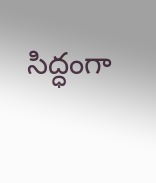సిద్ధంగా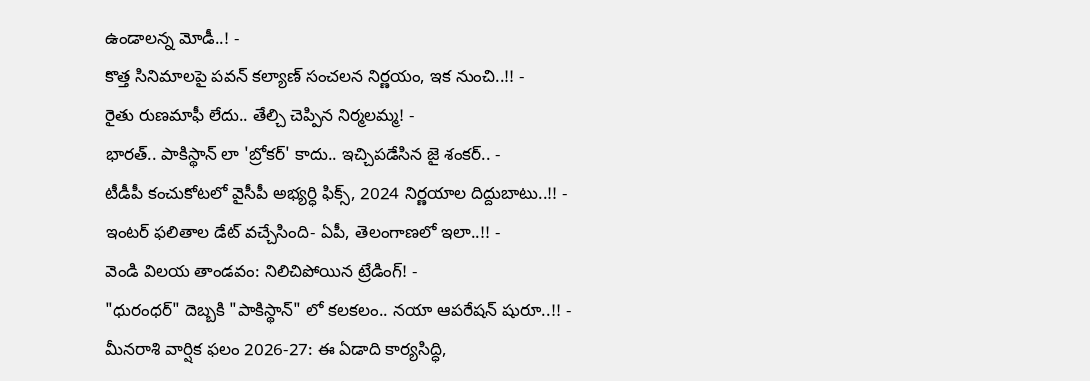ఉండాలన్న మోడీ..! -
కొత్త సినిమాలపై పవన్ కల్యాణ్ సంచలన నిర్ణయం, ఇక నుంచి..!! -
రైతు రుణమాఫీ లేదు.. తేల్చి చెప్పిన నిర్మలమ్మ! -
భారత్.. పాకిస్థాన్ లా 'బ్రోకర్' కాదు.. ఇచ్చిపడేసిన జై శంకర్.. -
టీడీపీ కంచుకోటలో వైసీపీ అభ్యర్ధి ఫిక్స్, 2024 నిర్ణయాల దిద్దుబాటు..!! -
ఇంటర్ ఫలితాల డేట్ వచ్చేసింది- ఏపీ, తెలంగాణలో ఇలా..!! -
వెండి విలయ తాండవం: నిలిచిపోయిన ట్రేడింగ్! -
"ధురంధర్" దెబ్బకి "పాకిస్థాన్" లో కలకలం.. నయా ఆపరేషన్ షురూ..!! -
మీనరాశి వార్షిక ఫలం 2026-27: ఈ ఏడాది కార్యసిద్ధి,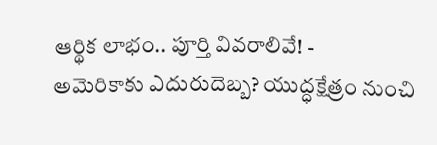ఆర్థిక లాభం.. పూర్తి వివరాలివే! -
అమెరికాకు ఎదురుదెబ్బ? యుద్ధక్షేత్రం నుంచి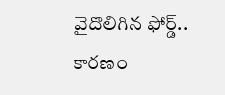వైదొలిగిన ఫోర్డ్.. కారణం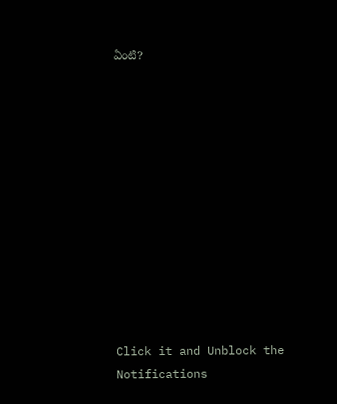ఏంటి?












Click it and Unblock the Notifications